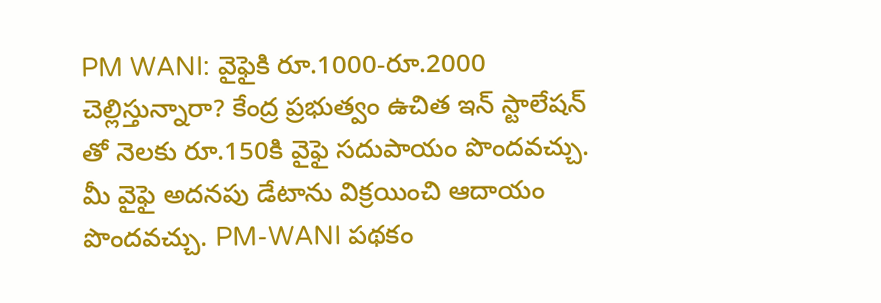PM WANI: వైఫైకి రూ.1000-రూ.2000 చెల్లిస్తున్నారా? కేంద్ర ప్రభుత్వం ఉచిత ఇన్ స్టాలేషన్ తో నెలకు రూ.150కి వైఫై సదుపాయం పొందవచ్చు. మీ వైఫై అదనపు డేటాను విక్రయించి ఆదాయం పొందవచ్చు. PM-WANI పథకం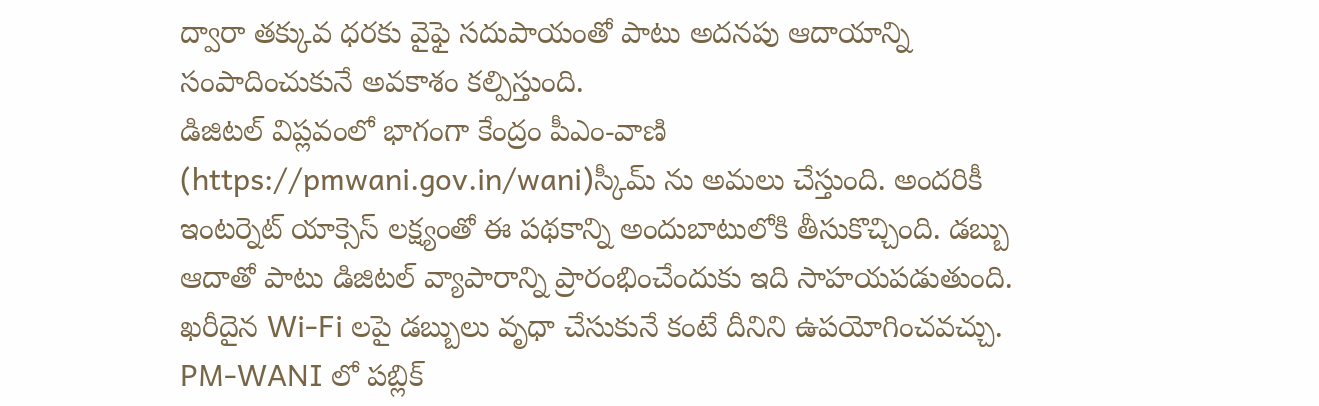ద్వారా తక్కువ ధరకు వైఫై సదుపాయంతో పాటు అదనపు ఆదాయాన్ని సంపాదించుకునే అవకాశం కల్పిస్తుంది.
డిజిటల్ విప్లవంలో భాగంగా కేంద్రం పీఎం-వాణి (https://pmwani.gov.in/wani)స్కీమ్ ను అమలు చేస్తుంది. అందరికీ ఇంటర్నెట్ యాక్సెస్ లక్ష్యంతో ఈ పథకాన్ని అందుబాటులోకి తీసుకొచ్చింది. డబ్బు ఆదాతో పాటు డిజిటల్ వ్యాపారాన్ని ప్రారంభించేందుకు ఇది సాహయపడుతుంది. ఖరీదైన Wi-Fi లపై డబ్బులు వృధా చేసుకునే కంటే దీనిని ఉపయోగించవచ్చు.
PM-WANI లో పబ్లిక్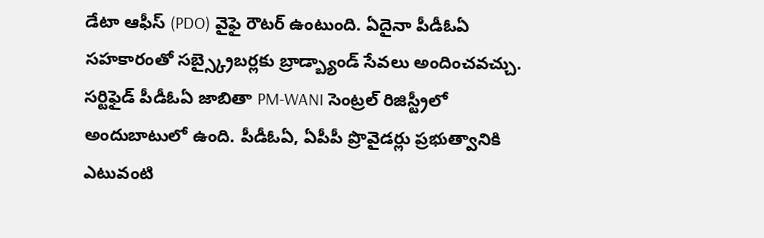డేటా ఆఫీస్ (PDO) వైఫై రౌటర్ ఉంటుంది. ఏదైనా పీడీఓఏ సహకారంతో సబ్స్క్రైబర్లకు బ్రాడ్బ్యాండ్ సేవలు అందించవచ్చు. సర్టిఫైడ్ పీడీఓఏ జాబితా PM-WANI సెంట్రల్ రిజిస్ట్రీలో అందుబాటులో ఉంది. పీడీఓఏ, ఏపీపీ ప్రొవైడర్లు ప్రభుత్వానికి ఎటువంటి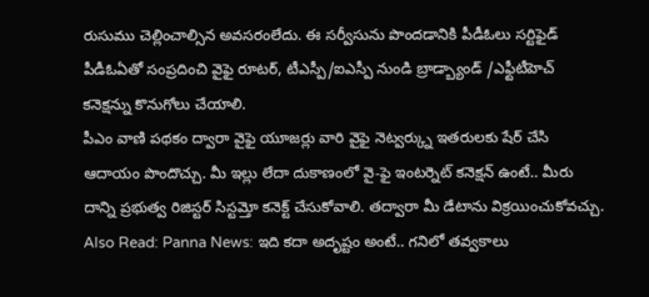రుసుము చెల్లించాల్సిన అవసరంలేదు. ఈ సర్వీసును పొందడానికి పీడీఓలు సర్టిఫైడ్ పీడీఓఏతో సంప్రదించి వైఫై రూటర్, టీఎస్పీ/ఐఎస్పీ నుండి బ్రాడ్బ్యాండ్ /ఎఫ్టీటీహెచ్ కనెక్షన్ను కొనుగోలు చేయాలి.
పీఎం వాణి పథకం ద్వారా వైఫై యూజర్లు వారి వైఫై నెట్వర్క్ను ఇతరులకు షేర్ చేసి ఆదాయం పొందొచ్చు. మీ ఇల్లు లేదా దుకాణంలో వై-ఫై ఇంటర్నెట్ కనెక్షన్ ఉంటే.. మీరు దాన్ని ప్రభుత్వ రిజిస్టర్ సిస్టమ్తో కనెక్ట్ చేసుకోవాలి. తద్వారా మీ డేటాను విక్రయించుకోవచ్చు.
Also Read: Panna News: ఇది కదా అదృష్టం అంటే.. గనిలో తవ్వకాలు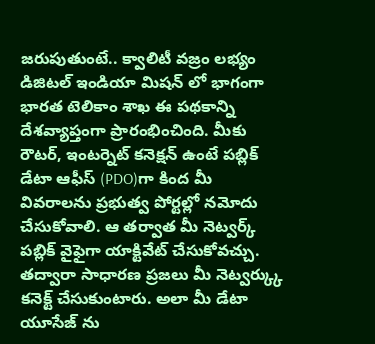జరుపుతుంటే.. క్వాలిటీ వజ్రం లభ్యం
డిజిటల్ ఇండియా మిషన్ లో భాగంగా భారత టెలికాం శాఖ ఈ పథకాన్ని దేశవ్యాప్తంగా ప్రారంభించింది. మీకు రౌటర్, ఇంటర్నెట్ కనెక్షన్ ఉంటే పబ్లిక్ డేటా ఆఫీస్ (PDO)గా కింద మీ వివరాలను ప్రభుత్వ పోర్టల్లో నమోదు చేసుకోవాలి. ఆ తర్వాత మీ నెట్వర్క్ పబ్లిక్ వైఫైగా యాక్టివేట్ చేసుకోవచ్చు. తద్వారా సాధారణ ప్రజలు మీ నెట్వర్క్కు కనెక్ట్ చేసుకుంటారు. అలా మీ డేటా యూసేజ్ ను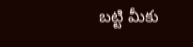బట్టి మీకు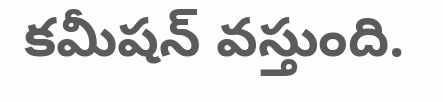కమీషన్ వస్తుంది.